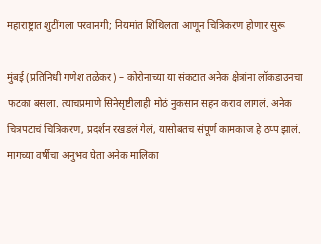महाराष्ट्रात शुटींगला परवानगी; नियमांत शिथिलता आणून चित्रिकरण होणार सुरू

मुंबई (प्रतिनिधी गणेश तळेकर) – कोरोनाच्या या संकटात अनेक क्षेत्रांना लॉकडाउनचा फटका बसला. त्याचप्रमाणे सिनेसृष्टीलाही मोठं नुकसान सहन कराव लागलं. अनेक चित्रपटाचं चित्रिकरण, प्रदर्शन रखडलं गेलं, यासोबतच संपूर्ण कामकाज हे ठप्प झालं. मागच्या वर्षीचा अनुभव घेता अनेक मालिका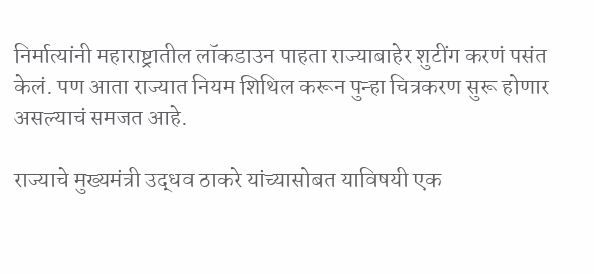निर्मात्यांनी महाराष्ट्रातील लॉकडाउन पाहता राज्याबाहेर शुटींग करणं पसंत केलं. पण आता राज्यात नियम शिथिल करून पुन्हा चित्रकरण सुरू होणार असल्याचं समजत आहे.

राज्याचे मुख्यमंत्री उद्धव ठाकरे यांच्यासोबत याविषयी एक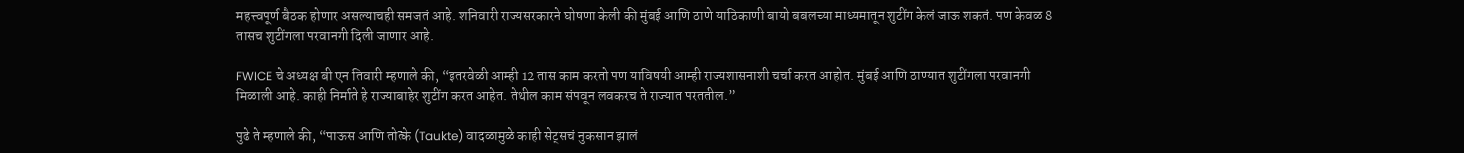महत्त्वपूर्ण बैठक होणार असल्याचही समजतं आहे. शनिवारी राज्यसरकारने घोषणा केली की मुंबई आणि ठाणे याठिकाणी बायो बबलच्या माध्यमातून शुटींग केलं जाऊ शकतं. पण केवळ 8 तासच शुटींगला परवानगी दिली जाणार आहे.

FWICE चे अध्यक्ष बी एन तिवारी म्हणाले की, “इतरवेळी आम्ही 12 तास काम करतो पण याविषयी आम्ही राज्यशासनाशी चर्चा करत आहोत. मुंबई आणि ठाण्यात शुटींगला परवानगी मिळाली आहे. काही निर्माते हे राज्याबाहेर शुटींग करत आहेत. तेथील काम संपवून लवकरच ते राज्यात परततील.”

पुढे ते म्हणाले की, “पाऊस आणि तोत्के (Taukte) वादळामुळे काही सेट्सचं नुकसान झालं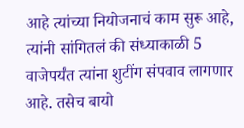आहे त्यांच्या नियोजनाचं काम सुरू आहे, त्यांनी सांगितलं की संध्याकाळी 5 वाजेपर्यंत त्यांना शुटींग संपवाव लागणार आहे. तसेच बायो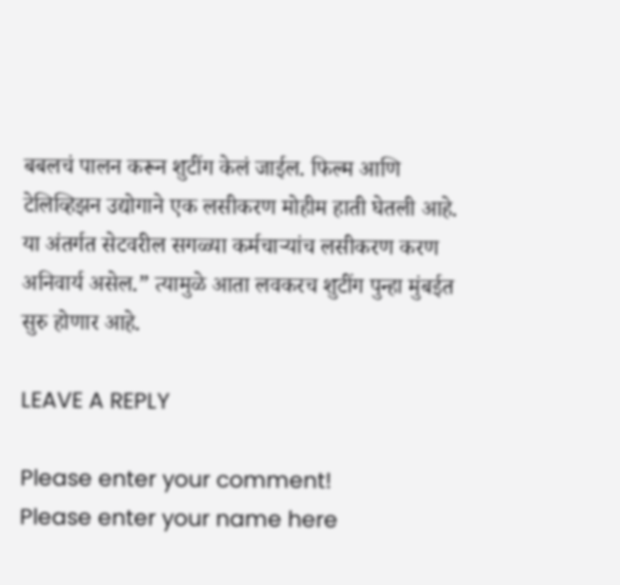बबलचं पालन करून शुटींग केलं जाईल. फिल्म आणि टेलिव्हिझन उद्योगाने एक लसीकरण मोहीम हाती घेतली आहे. या अंतर्गत सेटवरील सगळ्या कर्मचाऱ्यांच लसीकरण करण अनिवार्य असेल.” त्यामुळे आता लवकरच शुटींग पुन्हा मुंबईत सुरु होणार आहे.

LEAVE A REPLY

Please enter your comment!
Please enter your name here